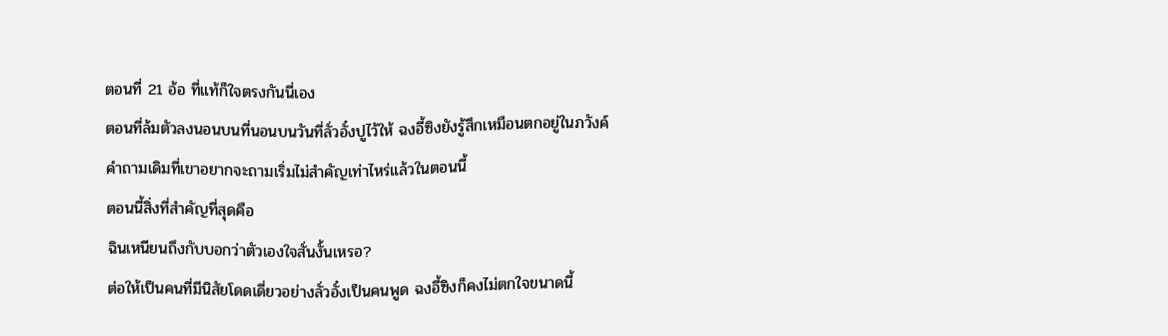ตอนที่ 21 อ้อ ที่แท้ก็ใจตรงกันนี่เอง
ตอนที่ล้มตัวลงนอนบนที่นอนบนวันที่ลั่วอั๋งปูไว้ให้ ฉงอี้ซิงยังรู้สึกเหมือนตกอยู่ในภวังค์
คำถามเดิมที่เขาอยากจะถามเริ่มไม่สำคัญเท่าไหร่แล้วในตอนนี้
ตอนนี้สิ่งที่สำคัญที่สุดคือ
ฉินเหนียนถึงกับบอกว่าตัวเองใจสั่นงั้นเหรอ?
ต่อให้เป็นคนที่มีนิสัยโดดเดี่ยวอย่างลั่วอั๋งเป็นคนพูด ฉงอี้ซิงก็คงไม่ตกใจขนาดนี้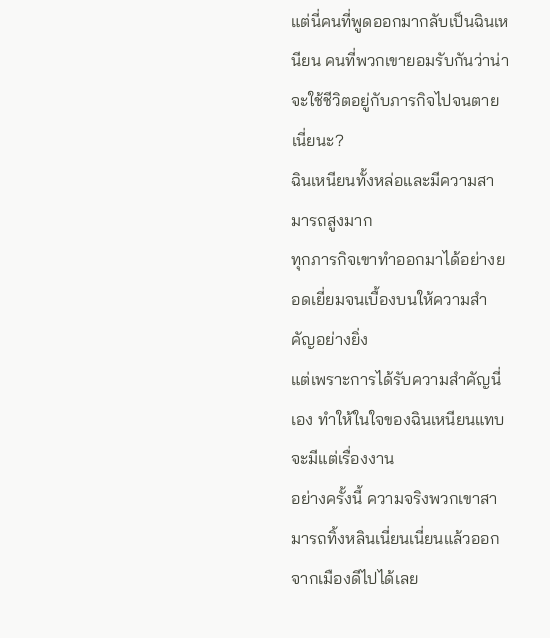แต่นี่คนที่พูดออกมากลับเป็นฉินเหนียน คนที่พวกเขายอมรับกันว่าน่าจะใช้ชีวิตอยู่กับภารกิจไปจนตายเนี่ยนะ?
ฉินเหนียนทั้งหล่อและมีความสามารถสูงมาก
ทุกภารกิจเขาทำออกมาได้อย่างยอดเยี่ยมจนเบื้องบนให้ความสำคัญอย่างยิ่ง
แต่เพราะการได้รับความสำคัญนี่เอง ทำให้ในใจของฉินเหนียนแทบจะมีแต่เรื่องงาน
อย่างครั้งนี้ ความจริงพวกเขาสามารถทิ้งหลินเนี่ยนเนี่ยนแล้วออกจากเมืองดีไปได้เลย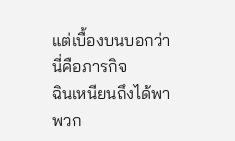แต่เบื้องบนบอกว่านี่คือภารกิจ
ฉินเหนียนถึงได้พาพวก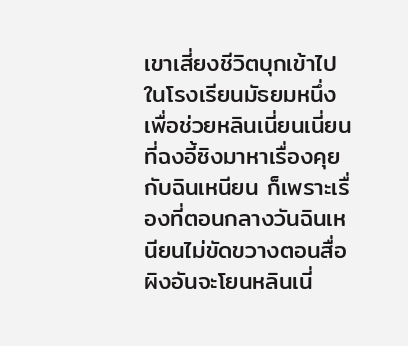เขาเสี่ยงชีวิตบุกเข้าไปในโรงเรียนมัธยมหนึ่งเพื่อช่วยหลินเนี่ยนเนี่ยน
ที่ฉงอี้ซิงมาหาเรื่องคุยกับฉินเหนียน ก็เพราะเรื่องที่ตอนกลางวันฉินเหนียนไม่ขัดขวางตอนสื่อผิงอันจะโยนหลินเนี่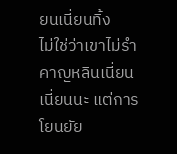ยนเนี่ยนทิ้ง
ไม่ใช่ว่าเขาไม่รำคาญหลินเนี่ยนเนี่ยนนะ แต่การโยนยัย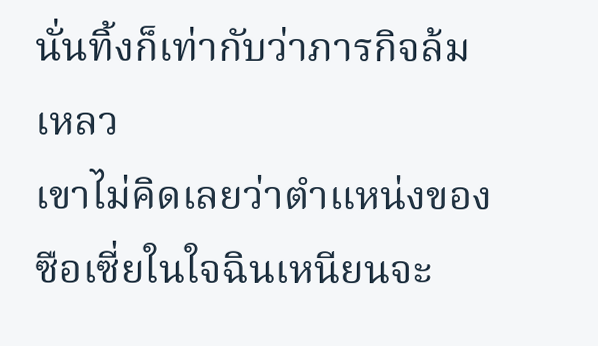นั่นทิ้งก็เท่ากับว่าภารกิจล้มเหลว
เขาไม่คิดเลยว่าตำแหน่งของซือเซี่ยในใจฉินเหนียนจะ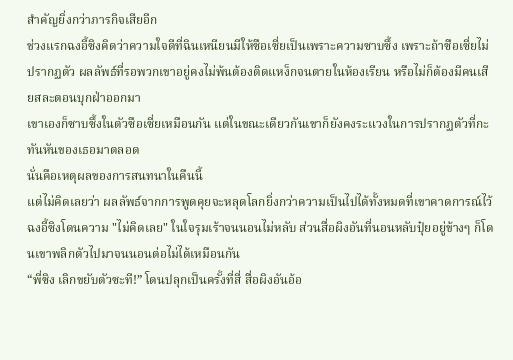สำคัญยิ่งกว่าภารกิจเสียอีก
ช่วงแรกฉงอี้ซิงคิดว่าความใจดีที่ฉินเหนียนมีให้ซือเซี่ยเป็นเพราะความซาบซึ้ง เพราะถ้าซือเซี่ยไม่ปรากฏตัว ผลลัพธ์ที่รอพวกเขาอยู่คงไม่พ้นต้องติดแหง็กจนตายในห้องเรียน หรือไม่ก็ต้องมีคนเสียสละตอนบุกฝ่าออกมา
เขาเองก็ซาบซึ้งในตัวซือเซี่ยเหมือนกัน แต่ในขณะเดียวกันเขาก็ยังคงระแวงในการปรากฏตัวที่กะทันหันของเธอมาตลอด
นั่นคือเหตุผลของการสนทนาในคืนนี้
แต่ไม่คิดเลยว่า ผลลัพธ์จากการพูดคุยจะหลุดโลกยิ่งกว่าความเป็นไปได้ทั้งหมดที่เขาคาดการณ์ไว้
ฉงอี้ซิงโดนความ "ไม่คิดเลย" ในใจรุมเร้าจนนอนไม่หลับ ส่วนสื่อผิงอันที่นอนหลับปุ๋ยอยู่ข้างๆ ก็โดนเขาพลิกตัวไปมาจนนอนต่อไม่ได้เหมือนกัน
“พี่ซิง เลิกขยับตัวซะที!” โดนปลุกเป็นครั้งที่สี่ สื่อผิงอันอ้อ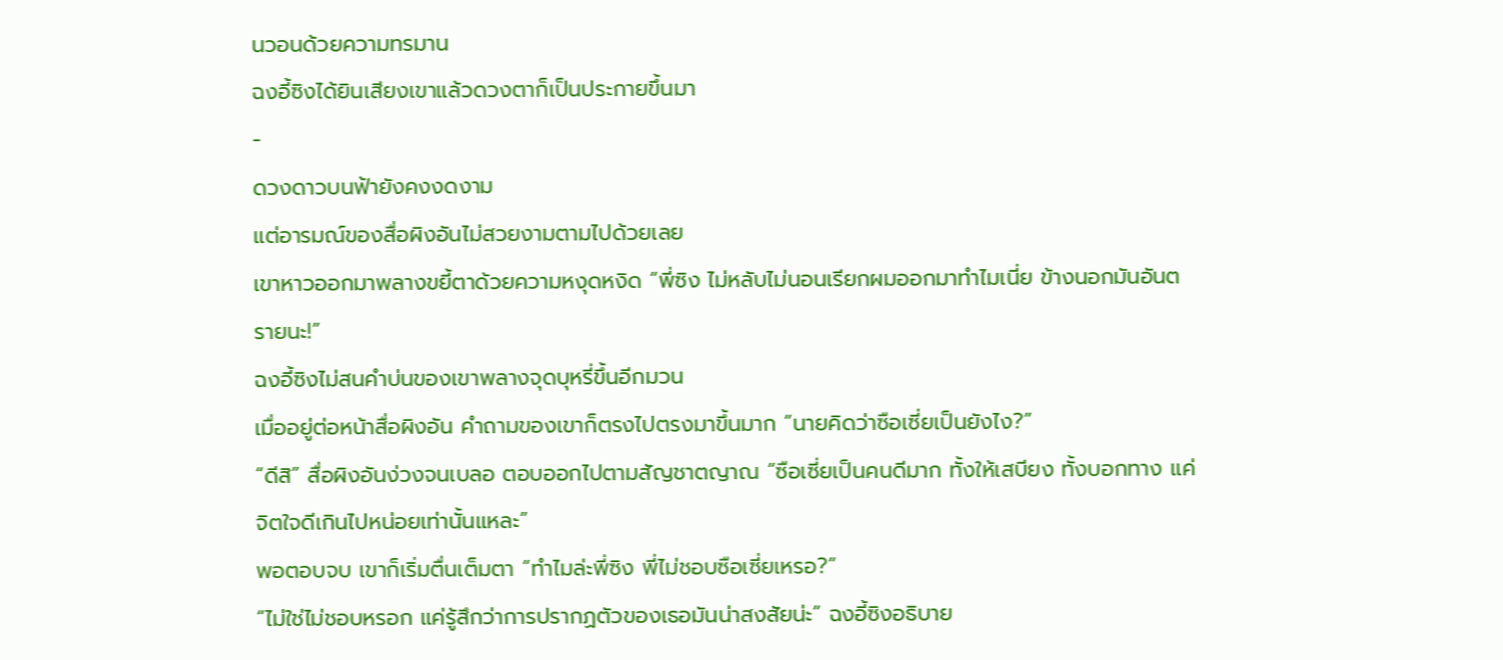นวอนด้วยความทรมาน
ฉงอี้ซิงได้ยินเสียงเขาแล้วดวงตาก็เป็นประกายขึ้นมา
-
ดวงดาวบนฟ้ายังคงงดงาม
แต่อารมณ์ของสื่อผิงอันไม่สวยงามตามไปด้วยเลย
เขาหาวออกมาพลางขยี้ตาด้วยความหงุดหงิด “พี่ซิง ไม่หลับไม่นอนเรียกผมออกมาทำไมเนี่ย ข้างนอกมันอันตรายนะ!”
ฉงอี้ซิงไม่สนคำบ่นของเขาพลางจุดบุหรี่ขึ้นอีกมวน
เมื่ออยู่ต่อหน้าสื่อผิงอัน คำถามของเขาก็ตรงไปตรงมาขึ้นมาก “นายคิดว่าซือเซี่ยเป็นยังไง?”
“ดีสิ” สื่อผิงอันง่วงจนเบลอ ตอบออกไปตามสัญชาตญาณ “ซือเซี่ยเป็นคนดีมาก ทั้งให้เสบียง ทั้งบอกทาง แค่จิตใจดีเกินไปหน่อยเท่านั้นแหละ”
พอตอบจบ เขาก็เริ่มตื่นเต็มตา “ทำไมล่ะพี่ซิง พี่ไม่ชอบซือเซี่ยเหรอ?”
“ไม่ใช่ไม่ชอบหรอก แค่รู้สึกว่าการปรากฏตัวของเธอมันน่าสงสัยน่ะ” ฉงอี้ซิงอธิบาย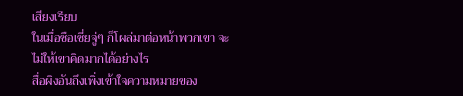เสียงเรียบ
ในเมื่อซือเซี่ยจู่ๆ ก็โผล่มาต่อหน้าพวกเขา จะไม่ให้เขาคิดมากได้อย่างไร
สื่อผิงอันถึงเพิ่งเข้าใจความหมายของ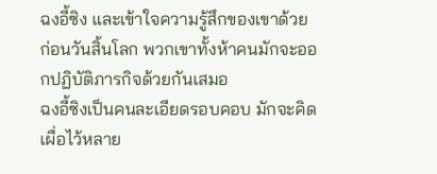ฉงอี้ซิง และเข้าใจความรู้สึกของเขาด้วย
ก่อนวันสิ้นโลก พวกเขาทั้งห้าคนมักจะออกปฏิบัติภารกิจด้วยกันเสมอ
ฉงอี้ซิงเป็นคนละเอียดรอบคอบ มักจะคิดเผื่อไว้หลาย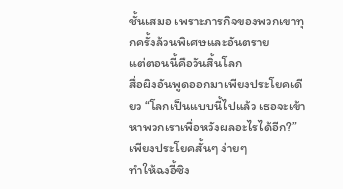ชั้นเสมอ เพราะภารกิจของพวกเขาทุกครั้งล้วนพิเศษและอันตราย
แต่ตอนนี้คือวันสิ้นโลก
สื่อผิงอันพูดออกมาเพียงประโยคเดียว “โลกเป็นแบบนี้ไปแล้ว เธอจะเข้าหาพวกเราเพื่อหวังผลอะไรได้อีก?”
เพียงประโยคสั้นๆ ง่ายๆ
ทำให้ฉงอี้ซิง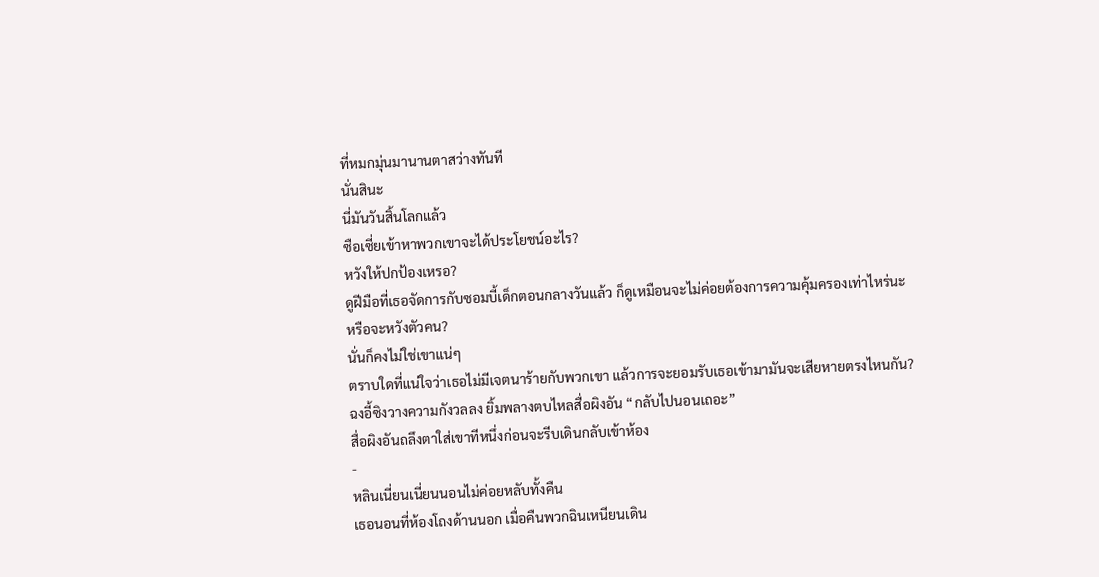ที่หมกมุ่นมานานตาสว่างทันที
นั่นสินะ
นี่มันวันสิ้นโลกแล้ว
ซือเซี่ยเข้าหาพวกเขาจะได้ประโยชน์อะไร?
หวังให้ปกป้องเหรอ?
ดูฝีมือที่เธอจัดการกับซอมบี้เด็กตอนกลางวันแล้ว ก็ดูเหมือนจะไม่ค่อยต้องการความคุ้มครองเท่าไหร่นะ
หรือจะหวังตัวคน?
นั่นก็คงไม่ใช่เขาแน่ๆ
ตราบใดที่แน่ใจว่าเธอไม่มีเจตนาร้ายกับพวกเขา แล้วการจะยอมรับเธอเข้ามามันจะเสียหายตรงไหนกัน?
ฉงอี้ซิงวางความกังวลลง ยิ้มพลางตบไหลสื่อผิงอัน “กลับไปนอนเถอะ”
สื่อผิงอันถลึงตาใส่เขาทีหนึ่งก่อนจะรีบเดินกลับเข้าห้อง
-
หลินเนี่ยนเนี่ยนนอนไม่ค่อยหลับทั้งคืน
เธอนอนที่ห้องโถงด้านนอก เมื่อคืนพวกฉินเหนียนเดิน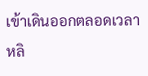เข้าเดินออกตลอดเวลา หลิ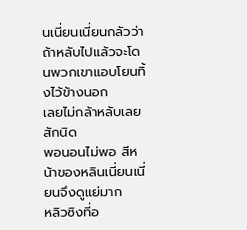นเนี่ยนเนี่ยนกลัวว่าถ้าหลับไปแล้วจะโดนพวกเขาแอบโยนทิ้งไว้ข้างนอก
เลยไม่กล้าหลับเลยสักนิด
พอนอนไม่พอ สีหน้าของหลินเนี่ยนเนี่ยนจึงดูแย่มาก
หลิวซิงที่อ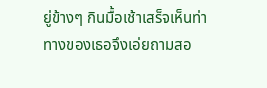ยู่ข้างๆ กินมื้อเช้าเสร็จเห็นท่าทางของเธอจึงเอ่ยถามสอ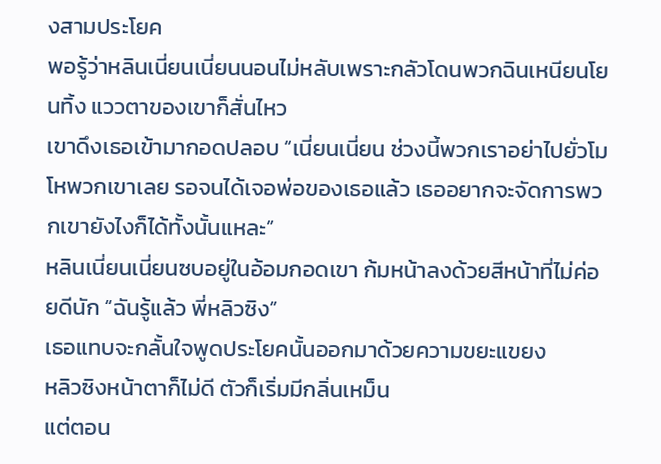งสามประโยค
พอรู้ว่าหลินเนี่ยนเนี่ยนนอนไม่หลับเพราะกลัวโดนพวกฉินเหนียนโยนทิ้ง แววตาของเขาก็สั่นไหว
เขาดึงเธอเข้ามากอดปลอบ “เนี่ยนเนี่ยน ช่วงนี้พวกเราอย่าไปยั่วโมโหพวกเขาเลย รอจนได้เจอพ่อของเธอแล้ว เธออยากจะจัดการพวกเขายังไงก็ได้ทั้งนั้นแหละ”
หลินเนี่ยนเนี่ยนซบอยู่ในอ้อมกอดเขา ก้มหน้าลงด้วยสีหน้าที่ไม่ค่อยดีนัก “ฉันรู้แล้ว พี่หลิวซิง”
เธอแทบจะกลั้นใจพูดประโยคนั้นออกมาด้วยความขยะแขยง
หลิวซิงหน้าตาก็ไม่ดี ตัวก็เริ่มมีกลิ่นเหม็น
แต่ตอน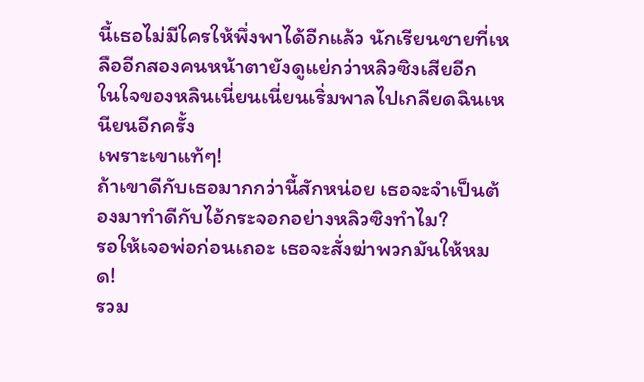นี้เธอไม่มีใครให้พึ่งพาได้อีกแล้ว นักเรียนชายที่เหลืออีกสองคนหน้าตายังดูแย่กว่าหลิวซิงเสียอีก
ในใจของหลินเนี่ยนเนี่ยนเริ่มพาลไปเกลียดฉินเหนียนอีกครั้ง
เพราะเขาแท้ๆ!
ถ้าเขาดีกับเธอมากกว่านี้สักหน่อย เธอจะจำเป็นต้องมาทำดีกับไอ้กระจอกอย่างหลิวซิงทำไม?
รอให้เจอพ่อก่อนเถอะ เธอจะสั่งฆ่าพวกมันให้หมด!
รวม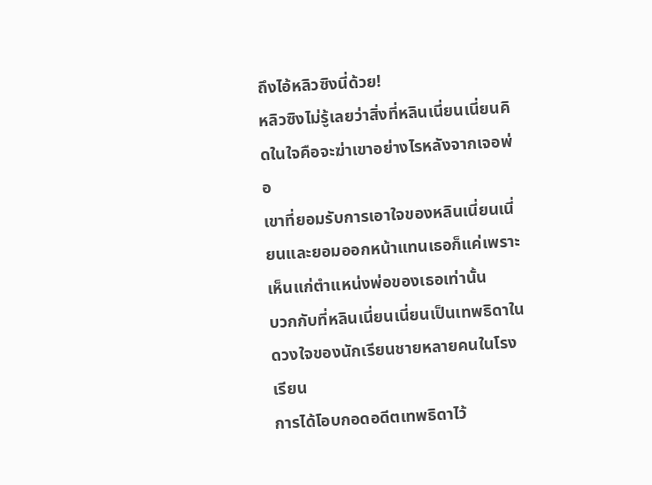ถึงไอ้หลิวซิงนี่ด้วย!
หลิวซิงไม่รู้เลยว่าสิ่งที่หลินเนี่ยนเนี่ยนคิดในใจคือจะฆ่าเขาอย่างไรหลังจากเจอพ่อ
เขาที่ยอมรับการเอาใจของหลินเนี่ยนเนี่ยนและยอมออกหน้าแทนเธอก็แค่เพราะเห็นแก่ตำแหน่งพ่อของเธอเท่านั้น
บวกกับที่หลินเนี่ยนเนี่ยนเป็นเทพธิดาในดวงใจของนักเรียนชายหลายคนในโรงเรียน
การได้โอบกอดอดีตเทพธิดาไว้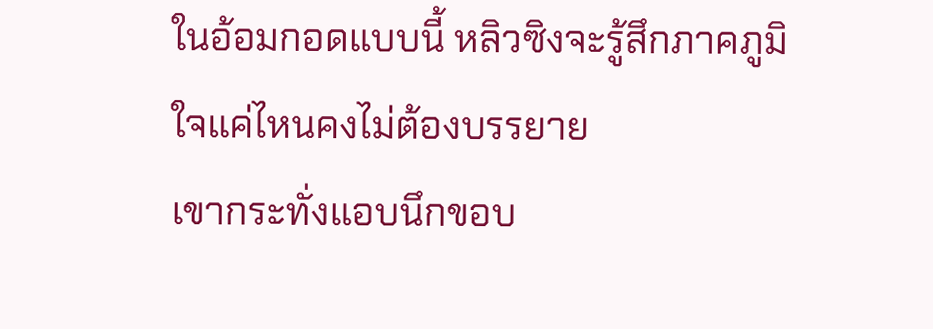ในอ้อมกอดแบบนี้ หลิวซิงจะรู้สึกภาคภูมิใจแค่ไหนคงไม่ต้องบรรยาย
เขากระทั่งแอบนึกขอบ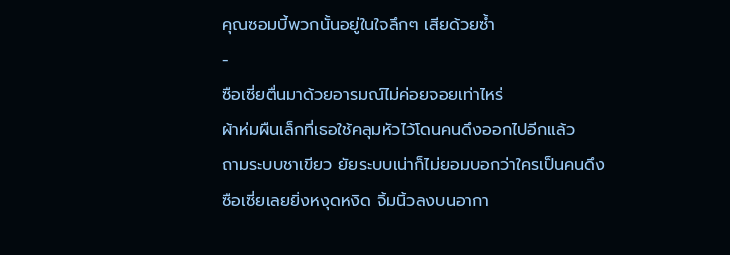คุณซอมบี้พวกนั้นอยู่ในใจลึกๆ เสียด้วยซ้ำ
-
ซือเซี่ยตื่นมาด้วยอารมณ์ไม่ค่อยจอยเท่าไหร่
ผ้าห่มผืนเล็กที่เธอใช้คลุมหัวไว้โดนคนดึงออกไปอีกแล้ว
ถามระบบชาเขียว ยัยระบบเน่าก็ไม่ยอมบอกว่าใครเป็นคนดึง
ซือเซี่ยเลยยิ่งหงุดหงิด จิ้มนิ้วลงบนอากา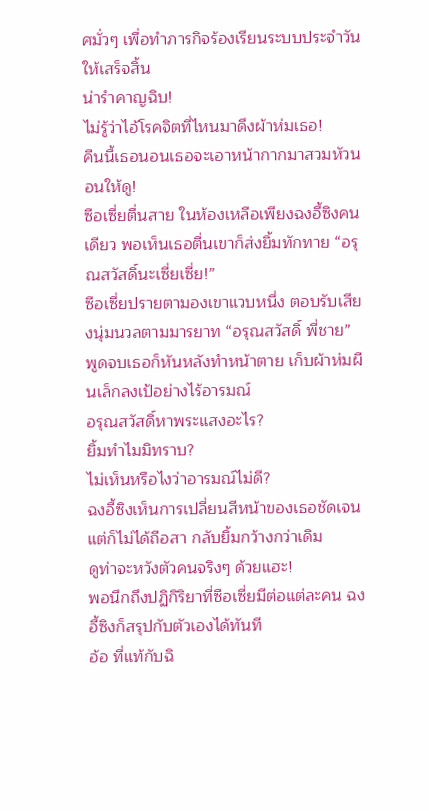ศมั่วๆ เพื่อทำภารกิจร้องเรียนระบบประจำวันให้เสร็จสิ้น
น่ารำคาญฉิบ!
ไม่รู้ว่าไอ้โรคจิตที่ไหนมาดึงผ้าห่มเธอ!
คืนนี้เธอนอนเธอจะเอาหน้ากากมาสวมหัวนอนให้ดู!
ซือเซี่ยตื่นสาย ในห้องเหลือเพียงฉงอี้ซิงคนเดียว พอเห็นเธอตื่นเขาก็ส่งยิ้มทักทาย “อรุณสวัสดิ์นะเซี่ยเซี่ย!”
ซือเซี่ยปรายตามองเขาแวบหนึ่ง ตอบรับเสียงนุ่มนวลตามมารยาท “อรุณสวัสดิ์ พี่ชาย”
พูดจบเธอก็หันหลังทำหน้าตาย เก็บผ้าห่มผืนเล็กลงเป้อย่างไร้อารมณ์
อรุณสวัสดิ์หาพระแสงอะไร?
ยิ้มทำไมมิทราบ?
ไม่เห็นหรือไงว่าอารมณ์ไม่ดี?
ฉงอี้ซิงเห็นการเปลี่ยนสีหน้าของเธอชัดเจนแต่ก็ไม่ได้ถือสา กลับยิ้มกว้างกว่าเดิม
ดูท่าจะหวังตัวคนจริงๆ ด้วยแฮะ!
พอนึกถึงปฏิกิริยาที่ซือเซี่ยมีต่อแต่ละคน ฉงอี้ซิงก็สรุปกับตัวเองได้ทันที
อ้อ ที่แท้กับฉิ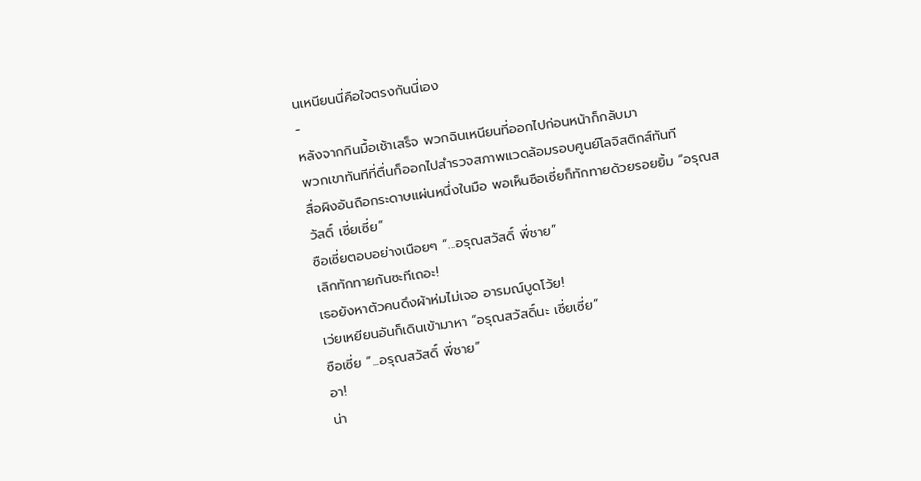นเหนียนนี่คือใจตรงกันนี่เอง
-
หลังจากกินมื้อเช้าเสร็จ พวกฉินเหนียนที่ออกไปก่อนหน้าก็กลับมา
พวกเขาทันทีที่ตื่นก็ออกไปสำรวจสภาพแวดล้อมรอบศูนย์โลจิสติกส์ทันที
สื่อผิงอันถือกระดาษแผ่นหนึ่งในมือ พอเห็นซือเซี่ยก็ทักทายด้วยรอยยิ้ม “อรุณสวัสดิ์ เซี่ยเซี่ย”
ซือเซี่ยตอบอย่างเนือยๆ “...อรุณสวัสดิ์ พี่ชาย”
เลิกทักทายกันซะทีเถอะ!
เธอยังหาตัวคนดึงผ้าห่มไม่เจอ อารมณ์บูดโว้ย!
เว่ยเหยียนอันก็เดินเข้ามาหา “อรุณสวัสดิ์นะ เซี่ยเซี่ย”
ซือเซี่ย “...อรุณสวัสดิ์ พี่ชาย”
อา!
น่า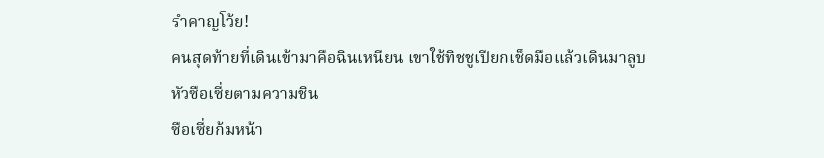รำคาญโว้ย!
คนสุดท้ายที่เดินเข้ามาคือฉินเหนียน เขาใช้ทิชชูเปียกเช็ดมือแล้วเดินมาลูบหัวซือเซี่ยตามความชิน
ซือเซี่ยก้มหน้า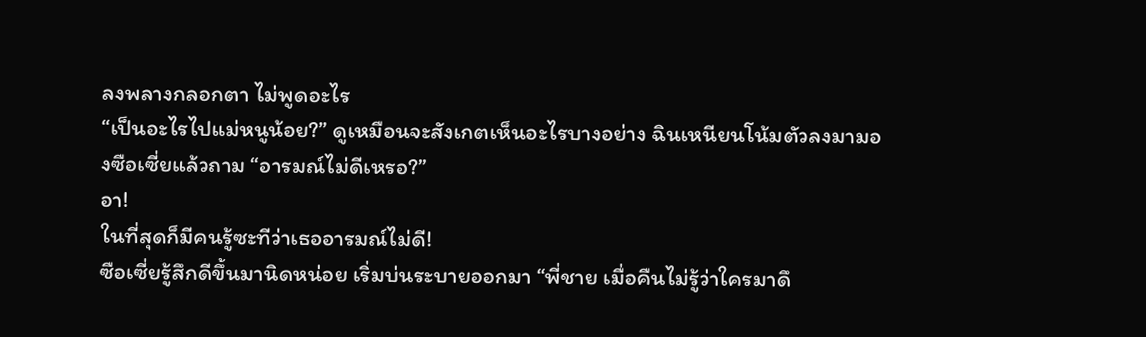ลงพลางกลอกตา ไม่พูดอะไร
“เป็นอะไรไปแม่หนูน้อย?” ดูเหมือนจะสังเกตเห็นอะไรบางอย่าง ฉินเหนียนโน้มตัวลงมามองซือเซี่ยแล้วถาม “อารมณ์ไม่ดีเหรอ?”
อา!
ในที่สุดก็มีคนรู้ซะทีว่าเธออารมณ์ไม่ดี!
ซือเซี่ยรู้สึกดีขึ้นมานิดหน่อย เริ่มบ่นระบายออกมา “พี่ชาย เมื่อคืนไม่รู้ว่าใครมาดึ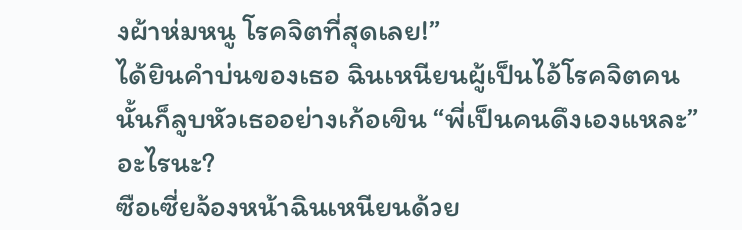งผ้าห่มหนู โรคจิตที่สุดเลย!”
ได้ยินคำบ่นของเธอ ฉินเหนียนผู้เป็นไอ้โรคจิตคนนั้นก็ลูบหัวเธออย่างเก้อเขิน “พี่เป็นคนดึงเองแหละ”
อะไรนะ?
ซือเซี่ยจ้องหน้าฉินเหนียนด้วย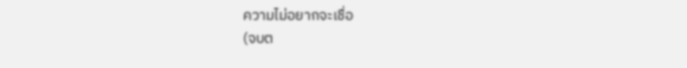ความไม่อยากจะเชื่อ
(จบต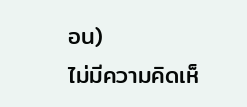อน)
ไม่มีความคิดเห็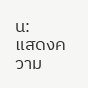น:
แสดงความ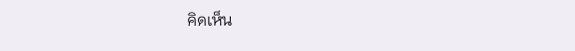คิดเห็น